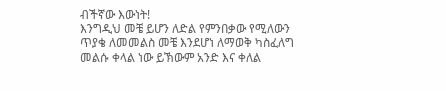ብችኛው እውነት!
እንግዲህ መቼ ይሆን ለድል የምንበቃው የሚለውን ጥያቄ ለመመልስ መቼ እንደሆነ ለማወቅ ካስፈለግ መልሱ ቀላል ነው ይኽውም አንድ እና ቀለል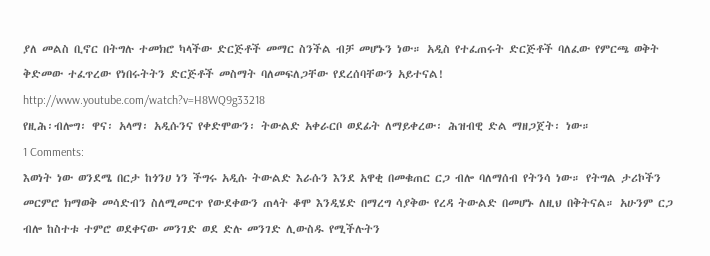ያለ መልስ ቢኖር በትግሉ ተመክሮ ካላችው ድርጅቶች መማር ስንችል ብቻ መሆኑን ነው። አዲስ የተፈጠሩት ድርጅቶች ባለፈው የምርጫ ወቅት ቅድመው ተፈጥረው የነበሩትትን ድርጅቶች መስማት ባለመፍለጋቸው የደረሰባቸውን አይተናል!
http://www.youtube.com/watch?v=H8WQ9g33218
የዚሕ፡ብሎግ፡ ዋና፡ አላማ፡ አዲሱንና የቀድሞውን፡ ትውልድ አቀራርቦ ወደፊት ለማይቀረው፡ ሕዝብዊ ድል ማዘጋጀት፡ ነው።
1 Comments:
እወነት ነው ወንደሜ በርታ ከጎንሀ ነን ችግሩ አዲሱ ትውልድ እራሱን እንደ አዋቂ በመቁጠር ርጋ ብሎ ባለማሰብ የትንሳ ነው። የትግል ታሪኮችን መርምሮ ክማወቅ መሳድብን ስለሚመርጥ የውደቀውን ጠላት ቆሞ እንዲሄድ በማረግ ሳያቅው የረዳ ትውልድ በመሆኑ ለዚህ በቅትናል። አሁንም ርጋ ብሎ ከስተቱ ተምሮ ወደቀናው መንገድ ወደ ድሉ መንገድ ሊውስዱ የሚችሉትን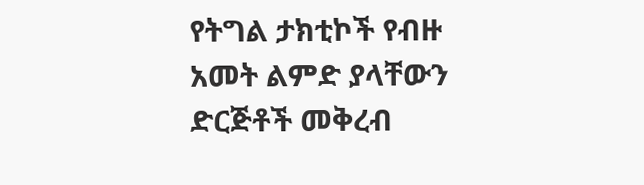የትግል ታክቲኮች የብዙ አመት ልምድ ያላቸውን ድርጅቶች መቅረብ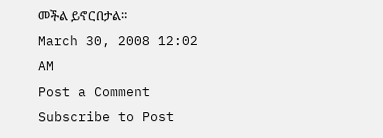መችል ይኖርበታል።
March 30, 2008 12:02 AM
Post a Comment
Subscribe to Post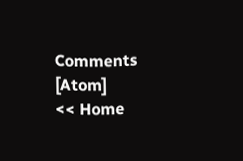Comments [Atom]
<< Home